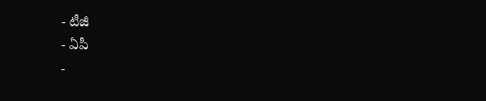- టీజీ
- ఏపీ
-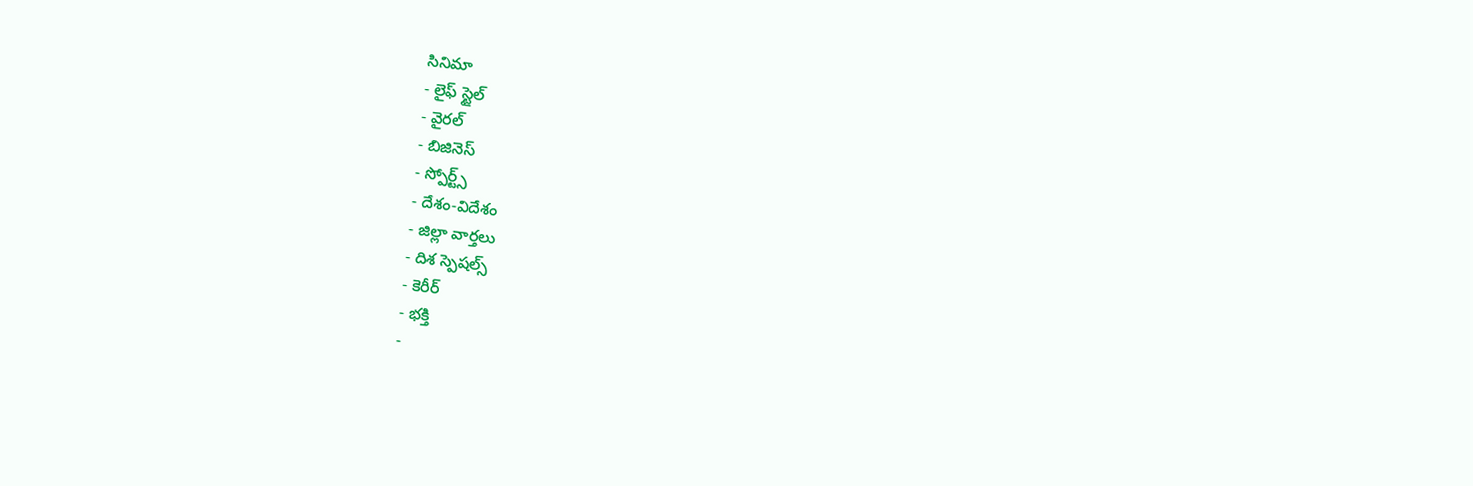సినిమా
- లైఫ్ స్టైల్
- వైరల్
- బిజినెస్
- స్పోర్ట్స్
- దేశం-విదేశం
- జిల్లా వార్తలు
- దిశ స్పెషల్స్
- కెరీర్
- భక్తి
-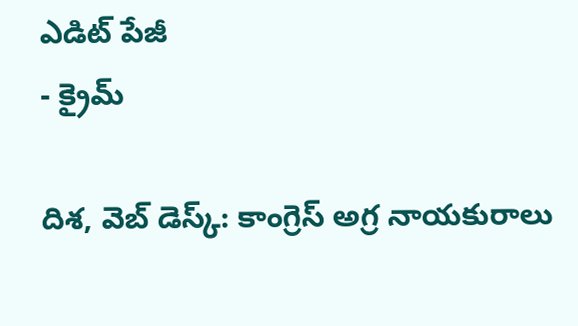ఎడిట్ పేజీ
- క్రైమ్

దిశ, వెబ్ డెస్క్: కాంగ్రెస్ అగ్ర నాయకురాలు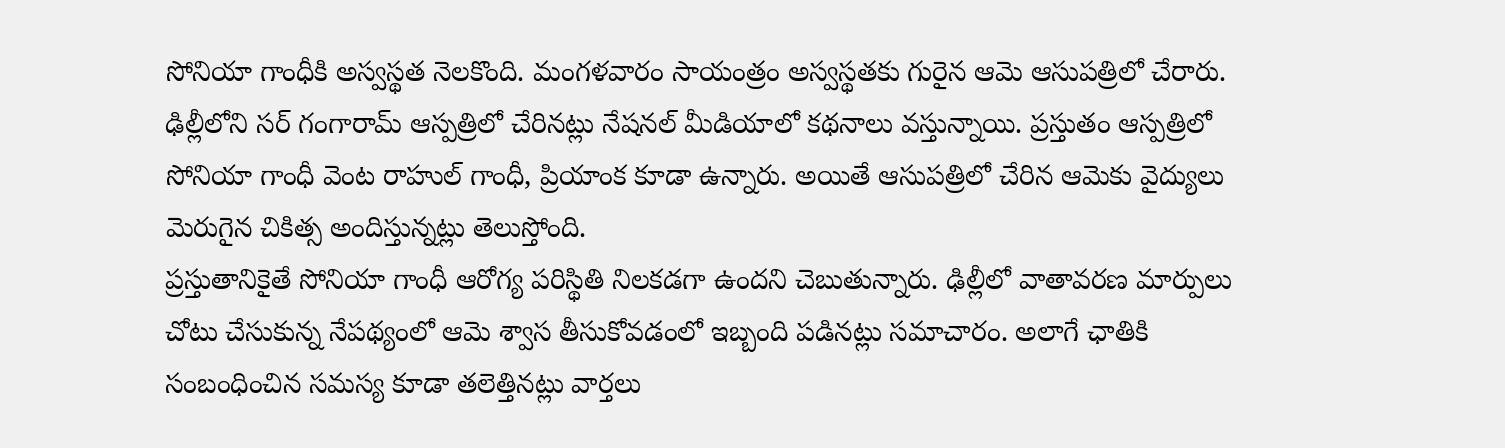సోనియా గాంధీకి అస్వస్థత నెలకొంది. మంగళవారం సాయంత్రం అస్వస్థతకు గురైన ఆమె ఆసుపత్రిలో చేరారు. ఢిల్లీలోని సర్ గంగారామ్ ఆస్పత్రిలో చేరినట్లు నేషనల్ మీడియాలో కథనాలు వస్తున్నాయి. ప్రస్తుతం ఆస్పత్రిలో సోనియా గాంధీ వెంట రాహుల్ గాంధీ, ప్రియాంక కూడా ఉన్నారు. అయితే ఆసుపత్రిలో చేరిన ఆమెకు వైద్యులు మెరుగైన చికిత్స అందిస్తున్నట్లు తెలుస్తోంది.
ప్రస్తుతానికైతే సోనియా గాంధీ ఆరోగ్య పరిస్థితి నిలకడగా ఉందని చెబుతున్నారు. ఢిల్లీలో వాతావరణ మార్పులు చోటు చేసుకున్న నేపథ్యంలో ఆమె శ్వాస తీసుకోవడంలో ఇబ్బంది పడినట్లు సమాచారం. అలాగే ఛాతికి సంబంధించిన సమస్య కూడా తలెత్తినట్లు వార్తలు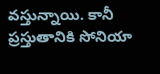వస్తున్నాయి. కానీ ప్రస్తుతానికి సోనియా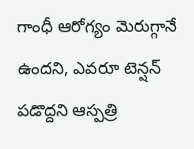గాంధీ ఆరోగ్యం మెరుగ్గానే ఉందని, ఎవరూ టెన్షన్ పడొద్దని ఆస్పత్రి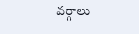వర్గాలు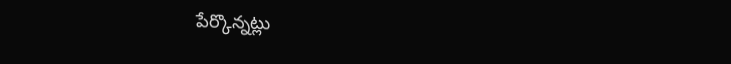పేర్కొన్నట్లు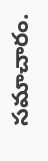సమాచారం.